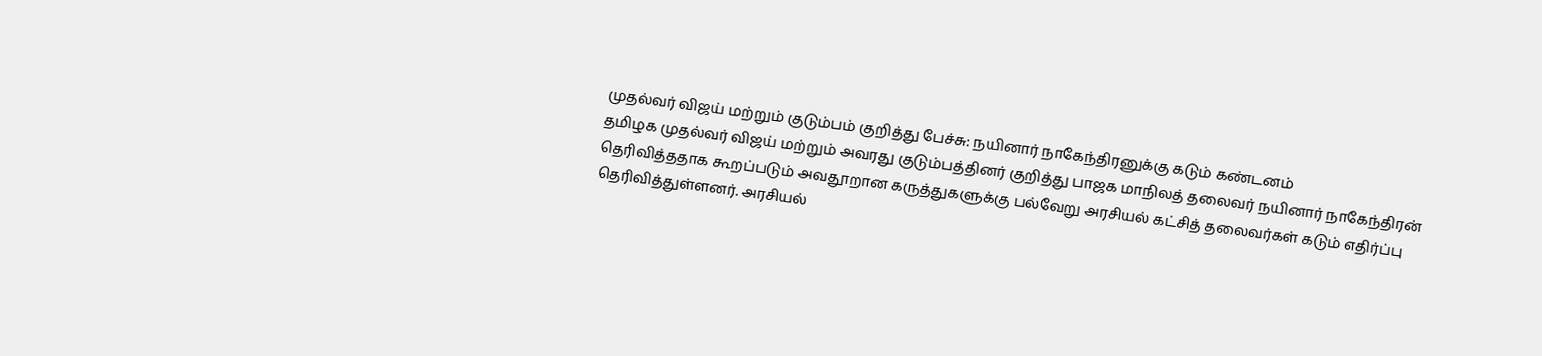முதல்வர் விஜய் மற்றும் குடும்பம் குறித்து பேச்சு: நயினார் நாகேந்திரனுக்கு கடும் கண்டனம்
தமிழக முதல்வர் விஜய் மற்றும் அவரது குடும்பத்தினர் குறித்து பாஜக மாநிலத் தலைவர் நயினார் நாகேந்திரன் தெரிவித்ததாக கூறப்படும் அவதூறான கருத்துகளுக்கு பல்வேறு அரசியல் கட்சித் தலைவர்கள் கடும் எதிர்ப்பு தெரிவித்துள்ளனர். அரசியல்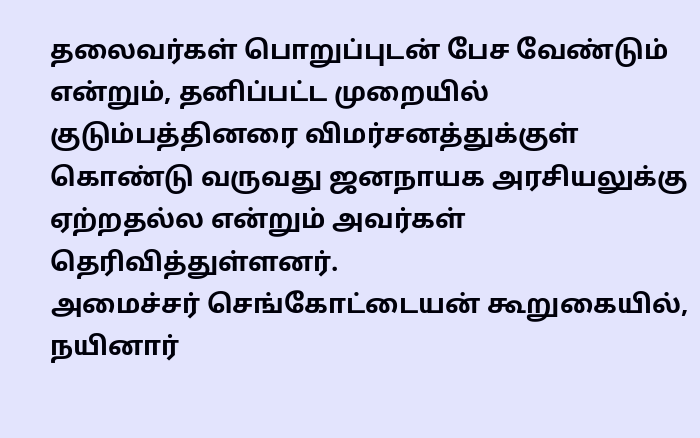தலைவர்கள் பொறுப்புடன் பேச வேண்டும் என்றும், தனிப்பட்ட முறையில் குடும்பத்தினரை விமர்சனத்துக்குள் கொண்டு வருவது ஜனநாயக அரசியலுக்கு ஏற்றதல்ல என்றும் அவர்கள் தெரிவித்துள்ளனர்.
அமைச்சர் செங்கோட்டையன் கூறுகையில், நயினார்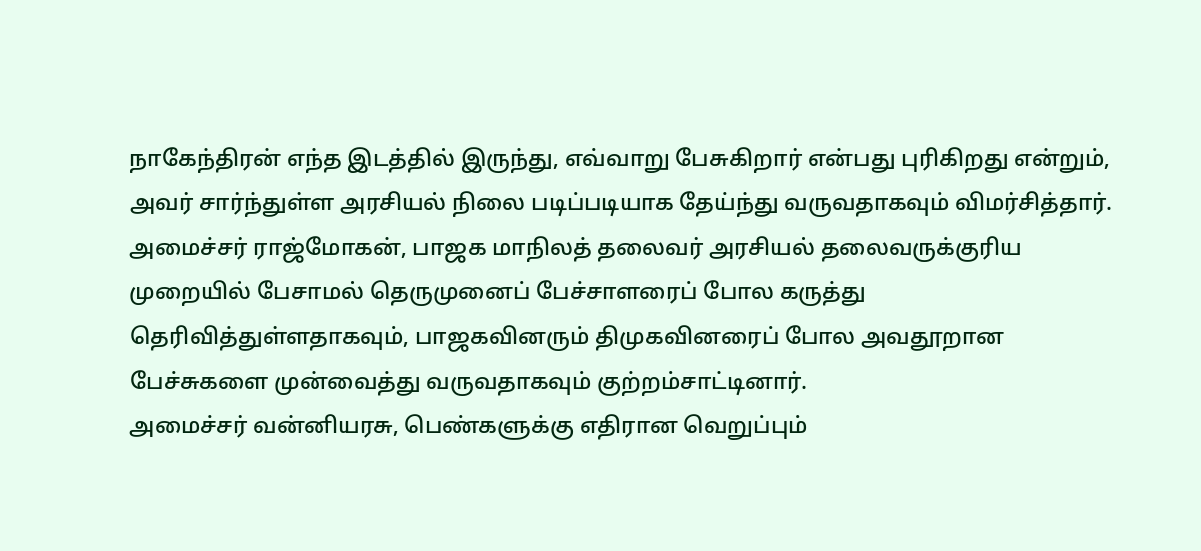நாகேந்திரன் எந்த இடத்தில் இருந்து, எவ்வாறு பேசுகிறார் என்பது புரிகிறது என்றும், அவர் சார்ந்துள்ள அரசியல் நிலை படிப்படியாக தேய்ந்து வருவதாகவும் விமர்சித்தார். அமைச்சர் ராஜ்மோகன், பாஜக மாநிலத் தலைவர் அரசியல் தலைவருக்குரிய முறையில் பேசாமல் தெருமுனைப் பேச்சாளரைப் போல கருத்து தெரிவித்துள்ளதாகவும், பாஜகவினரும் திமுகவினரைப் போல அவதூறான பேச்சுகளை முன்வைத்து வருவதாகவும் குற்றம்சாட்டினார்.
அமைச்சர் வன்னியரசு, பெண்களுக்கு எதிரான வெறுப்பும்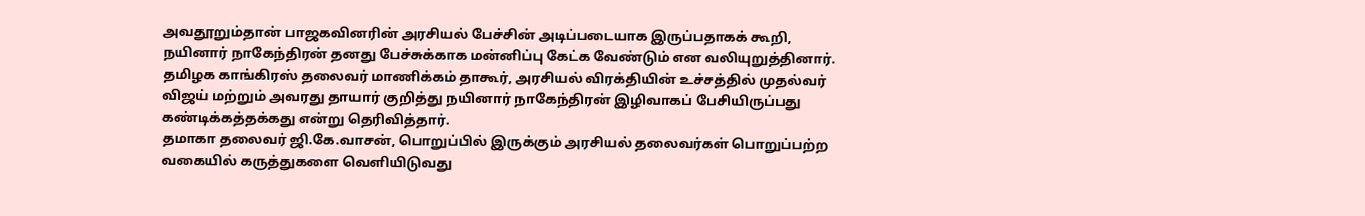அவதூறும்தான் பாஜகவினரின் அரசியல் பேச்சின் அடிப்படையாக இருப்பதாகக் கூறி, நயினார் நாகேந்திரன் தனது பேச்சுக்காக மன்னிப்பு கேட்க வேண்டும் என வலியுறுத்தினார். தமிழக காங்கிரஸ் தலைவர் மாணிக்கம் தாகூர், அரசியல் விரக்தியின் உச்சத்தில் முதல்வர் விஜய் மற்றும் அவரது தாயார் குறித்து நயினார் நாகேந்திரன் இழிவாகப் பேசியிருப்பது கண்டிக்கத்தக்கது என்று தெரிவித்தார்.
தமாகா தலைவர் ஜி.கே.வாசன், பொறுப்பில் இருக்கும் அரசியல் தலைவர்கள் பொறுப்பற்ற வகையில் கருத்துகளை வெளியிடுவது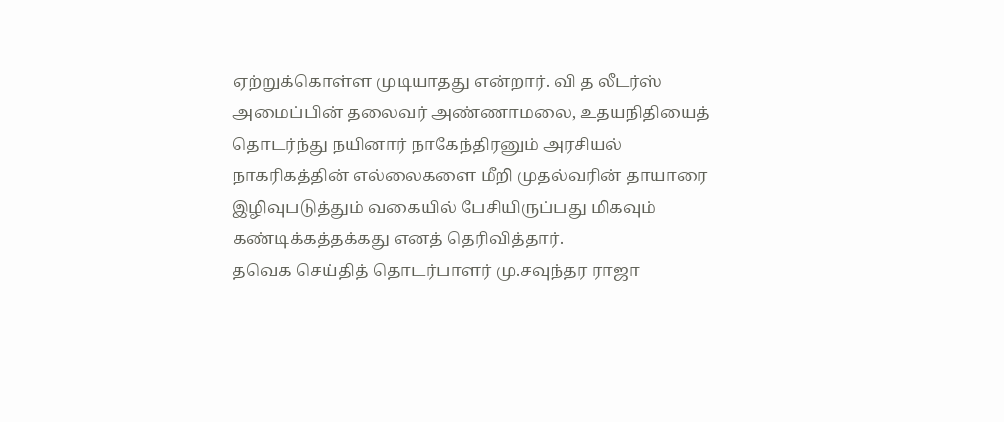ஏற்றுக்கொள்ள முடியாதது என்றார். வி த லீடர்ஸ் அமைப்பின் தலைவர் அண்ணாமலை, உதயநிதியைத் தொடர்ந்து நயினார் நாகேந்திரனும் அரசியல் நாகரிகத்தின் எல்லைகளை மீறி முதல்வரின் தாயாரை இழிவுபடுத்தும் வகையில் பேசியிருப்பது மிகவும் கண்டிக்கத்தக்கது எனத் தெரிவித்தார்.
தவெக செய்தித் தொடர்பாளர் மு.சவுந்தர ராஜா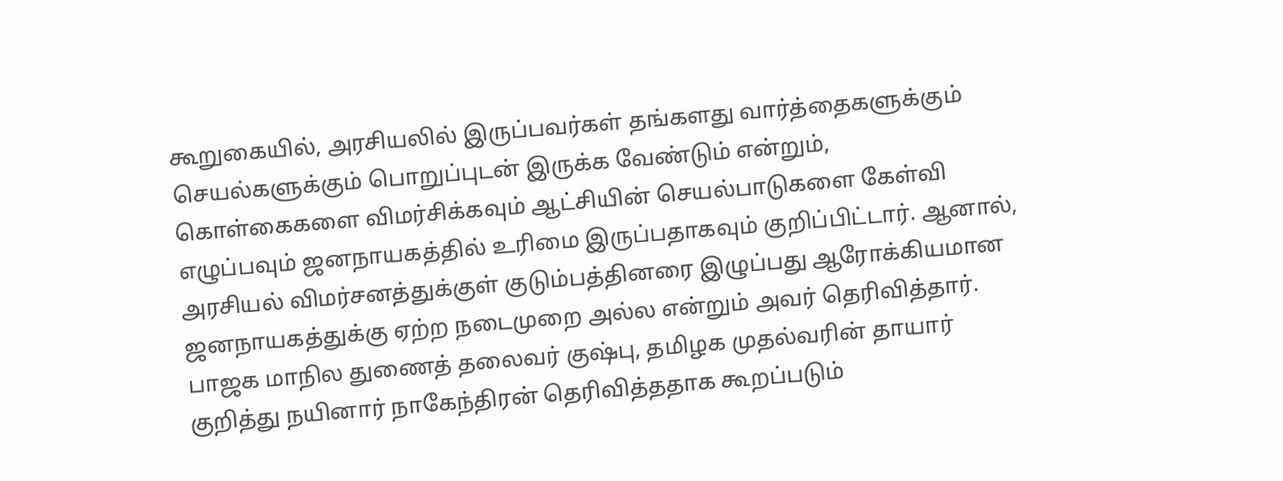கூறுகையில், அரசியலில் இருப்பவர்கள் தங்களது வார்த்தைகளுக்கும் செயல்களுக்கும் பொறுப்புடன் இருக்க வேண்டும் என்றும், கொள்கைகளை விமர்சிக்கவும் ஆட்சியின் செயல்பாடுகளை கேள்வி எழுப்பவும் ஜனநாயகத்தில் உரிமை இருப்பதாகவும் குறிப்பிட்டார். ஆனால், அரசியல் விமர்சனத்துக்குள் குடும்பத்தினரை இழுப்பது ஆரோக்கியமான ஜனநாயகத்துக்கு ஏற்ற நடைமுறை அல்ல என்றும் அவர் தெரிவித்தார்.
பாஜக மாநில துணைத் தலைவர் குஷ்பு, தமிழக முதல்வரின் தாயார் குறித்து நயினார் நாகேந்திரன் தெரிவித்ததாக கூறப்படும்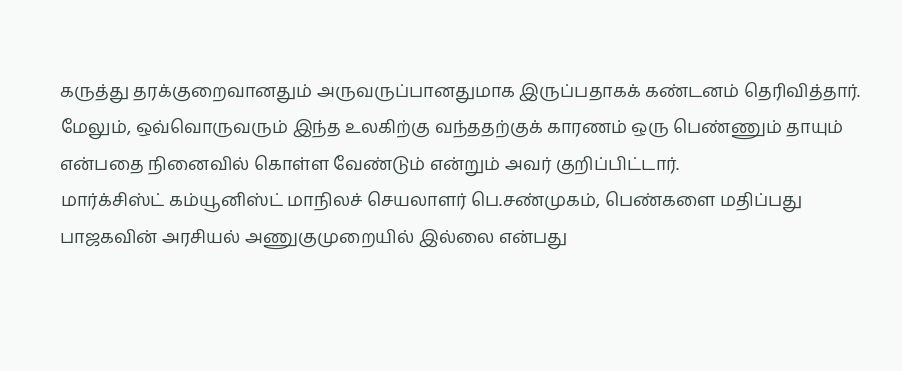கருத்து தரக்குறைவானதும் அருவருப்பானதுமாக இருப்பதாகக் கண்டனம் தெரிவித்தார். மேலும், ஒவ்வொருவரும் இந்த உலகிற்கு வந்ததற்குக் காரணம் ஒரு பெண்ணும் தாயும் என்பதை நினைவில் கொள்ள வேண்டும் என்றும் அவர் குறிப்பிட்டார்.
மார்க்சிஸ்ட் கம்யூனிஸ்ட் மாநிலச் செயலாளர் பெ.சண்முகம், பெண்களை மதிப்பது பாஜகவின் அரசியல் அணுகுமுறையில் இல்லை என்பது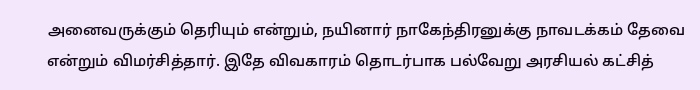அனைவருக்கும் தெரியும் என்றும், நயினார் நாகேந்திரனுக்கு நாவடக்கம் தேவை என்றும் விமர்சித்தார். இதே விவகாரம் தொடர்பாக பல்வேறு அரசியல் கட்சித்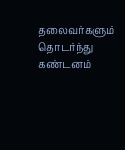தலைவர்களும் தொடர்ந்து கண்டனம்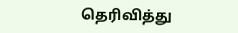தெரிவித்து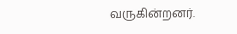வருகின்றனர்.